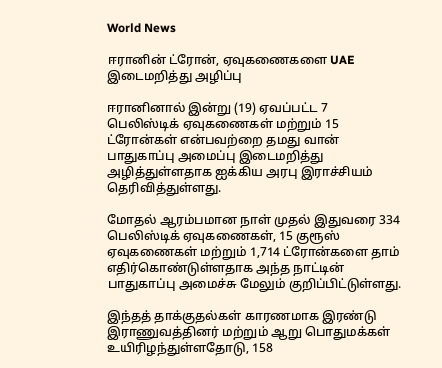World News

ஈரானின் ட்ரோன், ஏவுகணைகளை UAE இடைமறித்து அழிப்பு

ஈரானினால் இன்று (19) ஏவப்பட்ட 7 பெலிஸ்டிக் ஏவுகணைகள் மற்றும் 15 ட்ரோன்கள் என்பவற்றை தமது வான் பாதுகாப்பு அமைப்பு இடைமறித்து அழித்துள்ளதாக ஐக்கிய அரபு இராச்சியம் தெரிவித்துள்ளது.

மோதல் ஆரம்பமான நாள் முதல் இதுவரை 334 பெலிஸ்டிக் ஏவுகணைகள், 15 குரூஸ் ஏவுகணைகள் மற்றும் 1,714 ட்ரோன்களை தாம் எதிர்கொண்டுள்ளதாக அந்த நாட்டின் பாதுகாப்பு அமைச்சு மேலும் குறிப்பிட்டுள்ளது.

இந்தத் தாக்குதல்கள் காரணமாக இரண்டு இராணுவத்தினர் மற்றும் ஆறு பொதுமக்கள் உயிரிழந்துள்ளதோடு, 158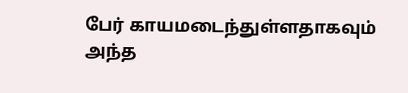பேர் காயமடைந்துள்ளதாகவும் அந்த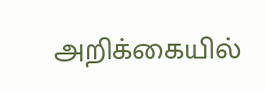அறிக்கையில்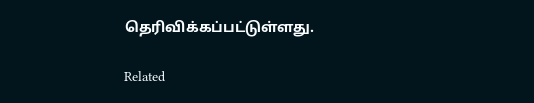தெரிவிக்கப்பட்டுள்ளது.

Related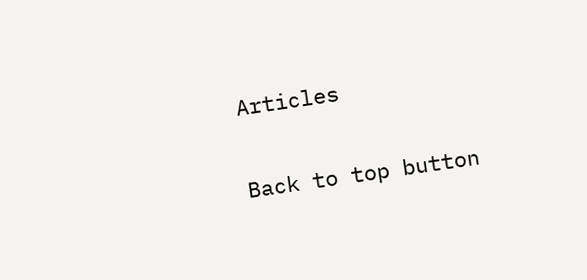Articles

Back to top button